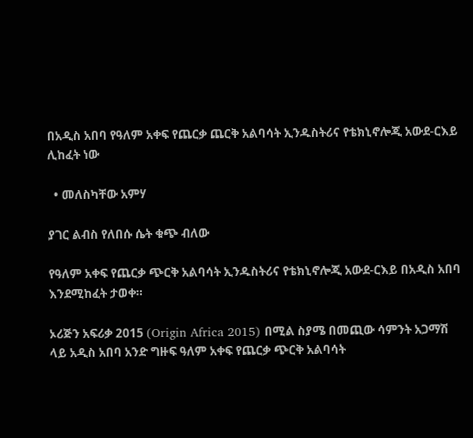በአዲስ አበባ የዓለም አቀፍ የጨርቃ ጨርቅ አልባሳት ኢንዱስትሪና የቴክኒኖሎጂ አውደ-ርእይ ሊከፈት ነው

  • መለስካቸው አምሃ

ያገር ልብስ የለበሱ ሴት ቁጭ ብለው

የዓለም አቀፍ የጨርቃ ጭርቅ አልባሳት ኢንዱስትሪና የቴክኒኖሎጂ አውደ-ርእይ በአዲስ አበባ እንደሚከፈት ታወቀ።

ኦሪጅን አፍሪቃ 2015 (Origin Africa 2015) በሚል ስያሜ በመጪው ሳምንት አጋማሽ ላይ አዲስ አበባ አንድ ግዙፍ ዓለም አቀፍ የጨርቃ ጭርቅ አልባሳት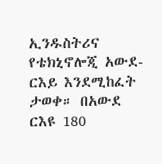ኢንዱስትሪና የቴክኒኖሎጂ አውደ-ርእይ እንደሚከፈት ታወቀ። በአውደ ርእዩ 180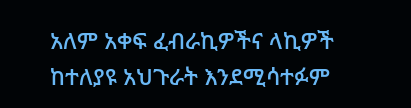አለም አቀፍ ፈብራኪዎችና ላኪዎች ከተለያዩ አህጉራት እንደሚሳተፉም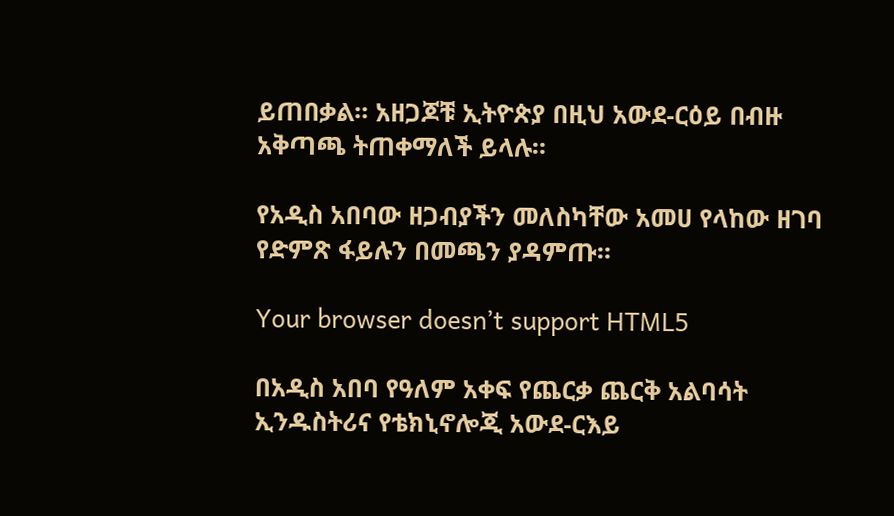ይጠበቃል። አዘጋጆቹ ኢትዮጵያ በዚህ አውደ-ርዕይ በብዙ አቅጣጫ ትጠቀማለች ይላሉ።

የአዲስ አበባው ዘጋብያችን መለስካቸው አመሀ የላከው ዘገባ የድምጽ ፋይሉን በመጫን ያዳምጡ።

Your browser doesn’t support HTML5

በአዲስ አበባ የዓለም አቀፍ የጨርቃ ጨርቅ አልባሳት ኢንዱስትሪና የቴክኒኖሎጂ አውደ-ርእይ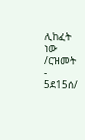ሊከፈት ነው /ርዝመት - 5ደ15ሰ/